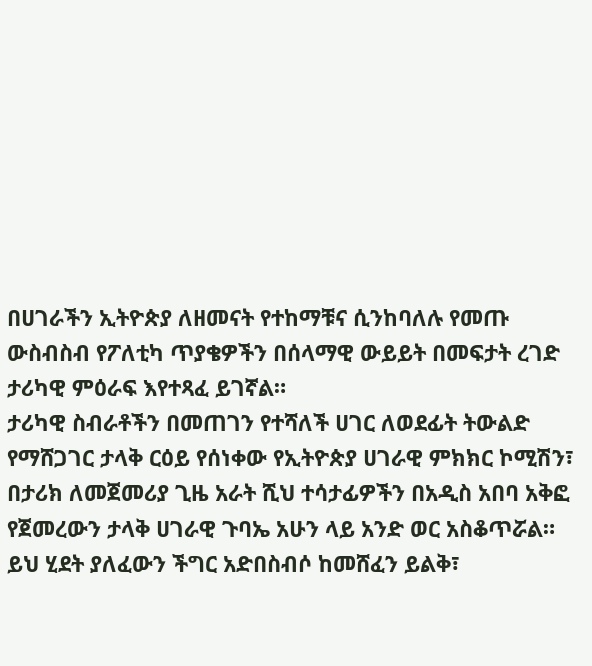በሀገራችን ኢትዮጵያ ለዘመናት የተከማቹና ሲንከባለሉ የመጡ ውስብስብ የፖለቲካ ጥያቄዎችን በሰላማዊ ውይይት በመፍታት ረገድ ታሪካዊ ምዕራፍ እየተጻፈ ይገኛል።
ታሪካዊ ስብራቶችን በመጠገን የተሻለች ሀገር ለወደፊት ትውልድ የማሸጋገር ታላቅ ርዕይ የሰነቀው የኢትዮጵያ ሀገራዊ ምክክር ኮሚሽን፣ በታሪክ ለመጀመሪያ ጊዜ አራት ሺህ ተሳታፊዎችን በአዲስ አበባ አቅፎ የጀመረውን ታላቅ ሀገራዊ ጉባኤ አሁን ላይ አንድ ወር አስቆጥሯል።
ይህ ሂደት ያለፈውን ችግር አድበስብሶ ከመሸፈን ይልቅ፣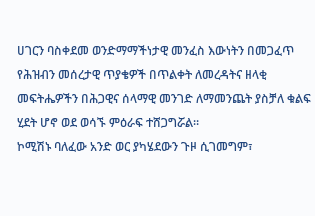ሀገርን ባስቀደመ ወንድማማችነታዊ መንፈስ እውነትን በመጋፈጥ የሕዝብን መሰረታዊ ጥያቄዎች በጥልቀት ለመረዳትና ዘላቂ መፍትሔዎችን በሕጋዊና ሰላማዊ መንገድ ለማመንጨት ያስቻለ ቁልፍ ሂደት ሆኖ ወደ ወሳኙ ምዕራፍ ተሸጋግሯል።
ኮሚሽኑ ባለፈው አንድ ወር ያካሄደውን ጉዞ ሲገመግም፣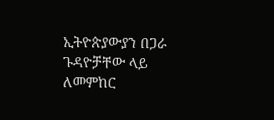ኢትዮጵያውያን በጋራ ጉዳዮቻቸው ላይ ለመምከር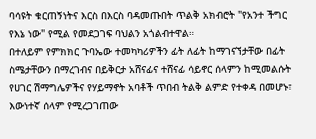ባሳዩት ቁርጠኝነትና እርስ በእርስ ባዳመጡበት ጥልቅ አክብሮት "የአንተ ችግር የእኔ ነው" የሚል የመደጋገፍ ባህልን አጎልብተዋል።
በተለይም የምክክር ጉባኤው ተመካካሪዎችን ፊት ለፊት ከማገናኘታቸው በፊት ስሜታቸውን በማረገብና በይቅርታ አሸናፊና ተሸናፊ ሳይኖር ሰላምን ከሚመልሱት የሀገር ሽማግሌዎችና የሃይማኖት አባቶች ጥበብ ትልቅ ልምድ የተቀዳ በመሆኑ፣ እውነተኛ ሰላም የሚረጋገጠው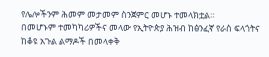የሌሎችንም ሕመም መታመም ስንጀምር መሆኑ ተመላክቷል።
በመሆኑም ተመካካሪዎችና መላው የኢትዮጵያ ሕዝብ ከፅንፈኛ የራስ ፍላጎትና ከቆዩ አጉል ልማዶች በመላቀቅ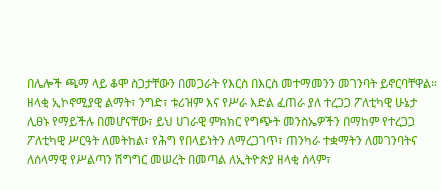በሌሎች ጫማ ላይ ቆሞ ስጋታቸውን በመጋራት የእርስ በእርስ መተማመንን መገንባት ይኖርባቸዋል።
ዘላቂ ኢኮኖሚያዊ ልማት፣ ንግድ፣ ቱሪዝም እና የሥራ እድል ፈጠራ ያለ ተረጋጋ ፖለቲካዊ ሁኔታ ሊፀኑ የማይችሉ በመሆናቸው፣ ይህ ሀገራዊ ምክክር የግጭት መንስኤዎችን በማከም የተረጋጋ ፖለቲካዊ ሥርዓት ለመትከል፣ የሕግ የበላይነትን ለማረጋገጥ፣ ጠንካራ ተቋማትን ለመገንባትና ለሰላማዊ የሥልጣን ሽግግር መሠረት በመጣል ለኢትዮጵያ ዘላቂ ሰላም፣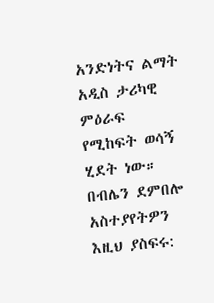አንድነትና ልማት አዲስ ታሪካዊ ምዕራፍ የሚከፍት ወሳኝ ሂደት ነው።
በብሌን ደምበሎ
አስተያየትዎን እዚህ ያስፍሩ: